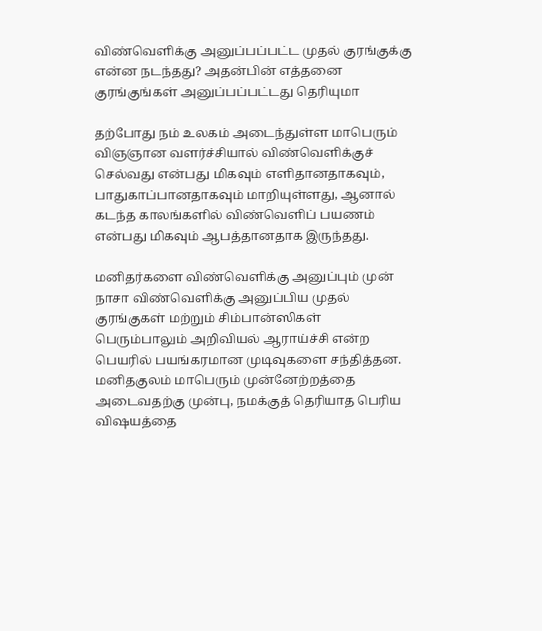விண்வெளிக்கு அனுப்பப்பட்ட முதல் குரங்குக்கு என்ன நடந்தது? அதன்பின் எத்தனை குரங்குங்கள் அனுப்பப்பட்டது தெரியுமா

தற்போது நம் உலகம் அடைந்துள்ள மாபெரும் விஞஞான வளர்ச்சியால் விண்வெளிக்குச் செல்வது என்பது மிகவும் எளிதானதாகவும், பாதுகாப்பானதாகவும் மாறியுள்ளது, ஆனால் கடந்த காலங்களில் விண்வெளிப் பயணம் என்பது மிகவும் ஆபத்தானதாக இருந்தது.

மனிதர்களை விண்வெளிக்கு அனுப்பும் முன் நாசா விண்வெளிக்கு அனுப்பிய முதல் குரங்குகள் மற்றும் சிம்பான்ஸிகள் பெரும்பாலும் அறிவியல் ஆராய்ச்சி என்ற பெயரில் பயங்கரமான முடிவுகளை சந்தித்தன. மனிதகுலம் மாபெரும் முன்னேற்றத்தை அடைவதற்கு முன்பு, நமக்குத் தெரியாத பெரிய விஷயத்தை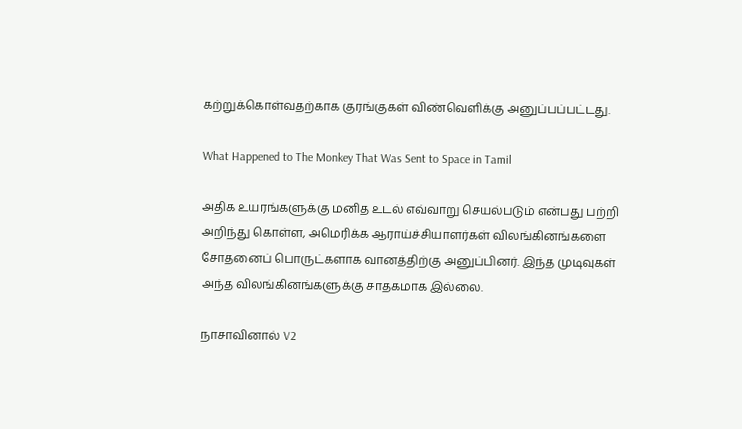கற்றுக்கொள்வதற்காக குரங்குகள் விண்வெளிக்கு அனுப்பப்பட்டது.

What Happened to The Monkey That Was Sent to Space in Tamil

அதிக உயரங்களுக்கு மனித உடல் எவ்வாறு செயல்படும் என்பது பற்றி அறிந்து கொள்ள, அமெரிக்க ஆராய்ச்சியாளர்கள் விலங்கினங்களை சோதனைப் பொருட்களாக வானத்திற்கு அனுப்பினர். இந்த முடிவுகள் அந்த விலங்கினங்களுக்கு சாதகமாக இல்லை.

நாசாவினால் V2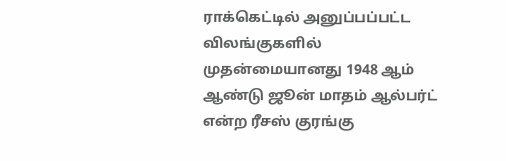ராக்கெட்டில் அனுப்பப்பட்ட விலங்குகளில் முதன்மையானது 1948 ஆம் ஆண்டு ஜூன் மாதம் ஆல்பர்ட் என்ற ரீசஸ் குரங்கு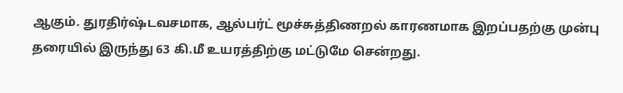ஆகும். துரதிர்ஷ்டவசமாக, ஆல்பர்ட் மூச்சுத்திணறல் காரணமாக இறப்பதற்கு முன்பு தரையில் இருந்து 63 கி.மீ உயரத்திற்கு மட்டுமே சென்றது.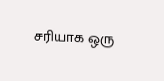சரியாக ஒரு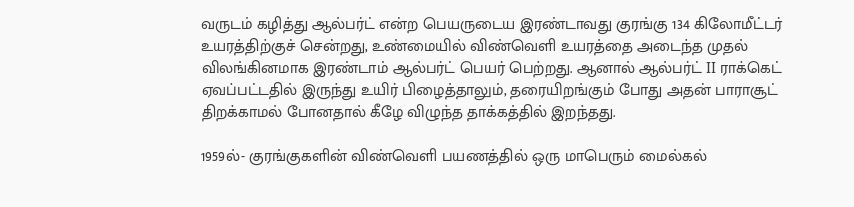வருடம் கழித்து ஆல்பர்ட் என்ற பெயருடைய இரண்டாவது குரங்கு 134 கிலோமீட்டர் உயரத்திற்குச் சென்றது, உண்மையில் விண்வெளி உயரத்தை அடைந்த முதல் விலங்கினமாக இரண்டாம் ஆல்பர்ட் பெயர் பெற்றது. ஆனால் ஆல்பர்ட் II ராக்கெட் ஏவப்பட்டதில் இருந்து உயிர் பிழைத்தாலும், தரையிறங்கும் போது அதன் பாராசூட் திறக்காமல் போனதால் கீழே விழுந்த தாக்கத்தில் இறந்தது.

1959ல்- குரங்குகளின் விண்வெளி பயணத்தில் ஒரு மாபெரும் மைல்கல்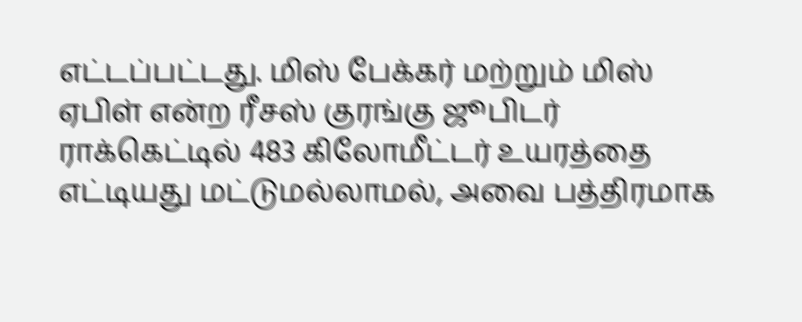எட்டப்பட்டது. மிஸ் பேக்கர் மற்றும் மிஸ் ஏபிள் என்ற ரீசஸ் குரங்கு ஜூபிடர் ராக்கெட்டில் 483 கிலோமீட்டர் உயரத்தை எட்டியது மட்டுமல்லாமல், அவை பத்திரமாக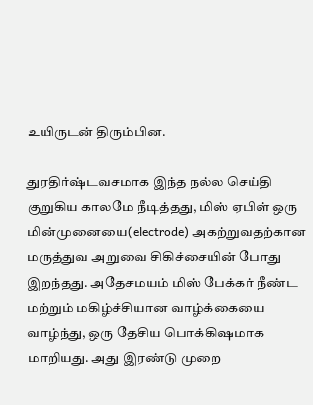உயிருடன் திரும்பின.

துரதிர்ஷ்டவசமாக இந்த நல்ல செய்தி குறுகிய காலமே நீடித்தது, மிஸ் ஏபிள் ஒரு மின்முனையை(electrode) அகற்றுவதற்கான மருத்துவ அறுவை சிகிச்சையின் போது இறந்தது. அதேசமயம் மிஸ் பேக்கர் நீண்ட மற்றும் மகிழ்ச்சியான வாழ்க்கையை வாழ்ந்து, ஒரு தேசிய பொக்கிஷமாக மாறியது. அது இரண்டு முறை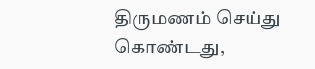திருமணம் செய்து கொண்டது,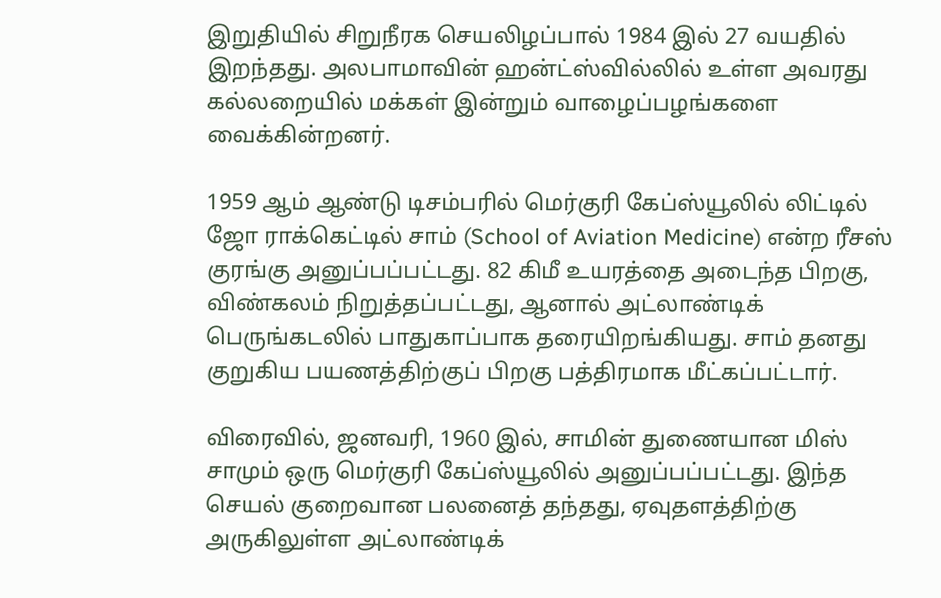இறுதியில் சிறுநீரக செயலிழப்பால் 1984 இல் 27 வயதில் இறந்தது. அலபாமாவின் ஹன்ட்ஸ்வில்லில் உள்ள அவரது கல்லறையில் மக்கள் இன்றும் வாழைப்பழங்களை வைக்கின்றனர்.

1959 ஆம் ஆண்டு டிசம்பரில் மெர்குரி கேப்ஸ்யூலில் லிட்டில் ஜோ ராக்கெட்டில் சாம் (School of Aviation Medicine) என்ற ரீசஸ் குரங்கு அனுப்பப்பட்டது. 82 கிமீ உயரத்தை அடைந்த பிறகு, விண்கலம் நிறுத்தப்பட்டது, ஆனால் அட்லாண்டிக் பெருங்கடலில் பாதுகாப்பாக தரையிறங்கியது. சாம் தனது குறுகிய பயணத்திற்குப் பிறகு பத்திரமாக மீட்கப்பட்டார்.

விரைவில், ஜனவரி, 1960 இல், சாமின் துணையான மிஸ் சாமும் ஒரு மெர்குரி கேப்ஸ்யூலில் அனுப்பப்பட்டது. இந்த செயல் குறைவான பலனைத் தந்தது, ஏவுதளத்திற்கு அருகிலுள்ள அட்லாண்டிக்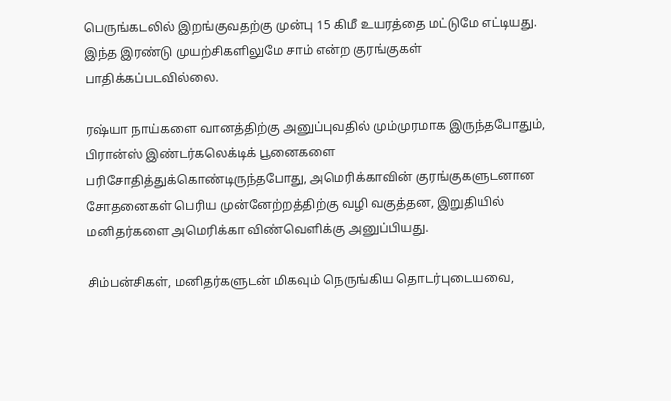பெருங்கடலில் இறங்குவதற்கு முன்பு 15 கிமீ உயரத்தை மட்டுமே எட்டியது. இந்த இரண்டு முயற்சிகளிலுமே சாம் என்ற குரங்குகள் பாதிக்கப்படவில்லை.

ரஷ்யா நாய்களை வானத்திற்கு அனுப்புவதில் மும்முரமாக இருந்தபோதும், பிரான்ஸ் இண்டர்கலெக்டிக் பூனைகளை பரிசோதித்துக்கொண்டிருந்தபோது, அமெரிக்காவின் குரங்குகளுடனான சோதனைகள் பெரிய முன்னேற்றத்திற்கு வழி வகுத்தன, இறுதியில் மனிதர்களை அமெரிக்கா விண்வெளிக்கு அனுப்பியது.

சிம்பன்சிகள், மனிதர்களுடன் மிகவும் நெருங்கிய தொடர்புடையவை,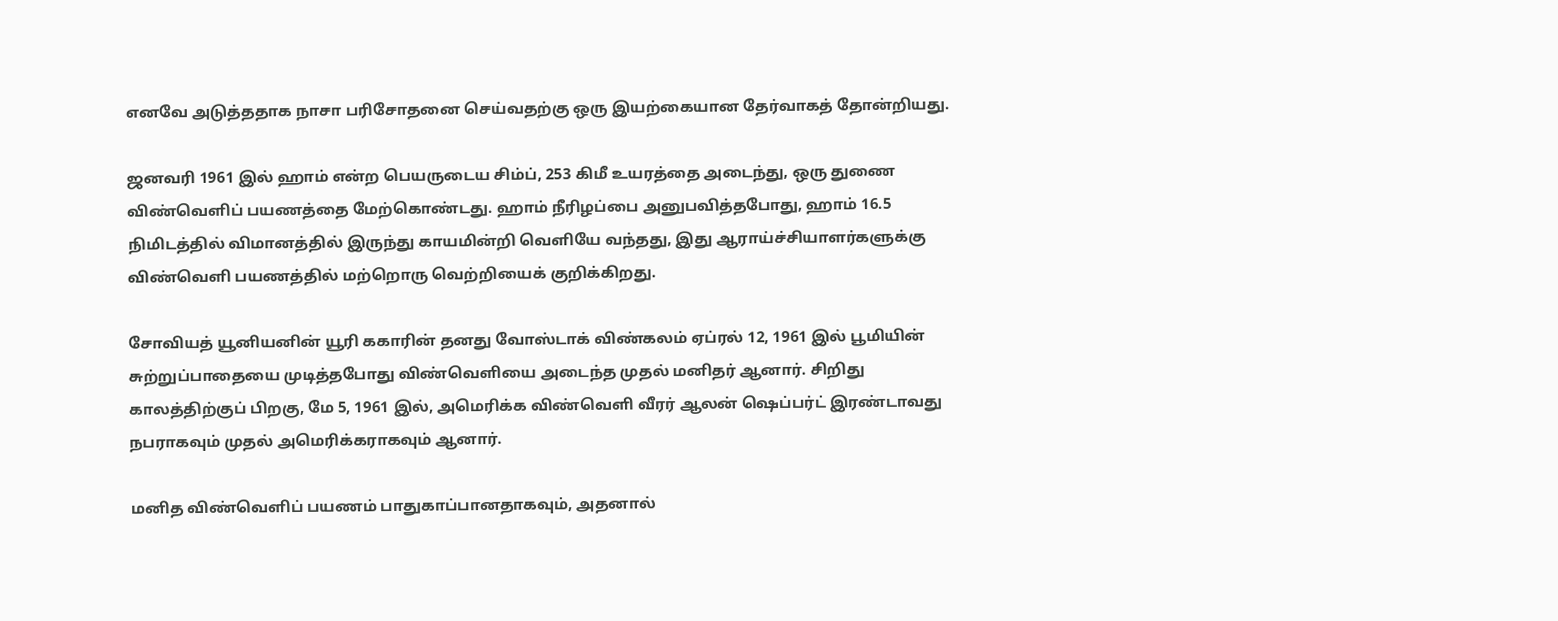எனவே அடுத்ததாக நாசா பரிசோதனை செய்வதற்கு ஒரு இயற்கையான தேர்வாகத் தோன்றியது.

ஜனவரி 1961 இல் ஹாம் என்ற பெயருடைய சிம்ப், 253 கிமீ உயரத்தை அடைந்து, ஒரு துணை விண்வெளிப் பயணத்தை மேற்கொண்டது. ஹாம் நீரிழப்பை அனுபவித்தபோது, ஹாம் 16.5 நிமிடத்தில் விமானத்தில் இருந்து காயமின்றி வெளியே வந்தது, இது ஆராய்ச்சியாளர்களுக்கு விண்வெளி பயணத்தில் மற்றொரு வெற்றியைக் குறிக்கிறது.

சோவியத் யூனியனின் யூரி ககாரின் தனது வோஸ்டாக் விண்கலம் ஏப்ரல் 12, 1961 இல் பூமியின் சுற்றுப்பாதையை முடித்தபோது விண்வெளியை அடைந்த முதல் மனிதர் ஆனார். சிறிது காலத்திற்குப் பிறகு, மே 5, 1961 இல், அமெரிக்க விண்வெளி வீரர் ஆலன் ஷெப்பர்ட் இரண்டாவது நபராகவும் முதல் அமெரிக்கராகவும் ஆனார்.

மனித விண்வெளிப் பயணம் பாதுகாப்பானதாகவும், அதனால்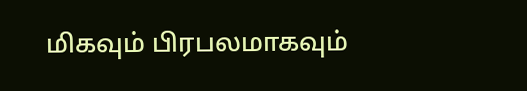மிகவும் பிரபலமாகவும்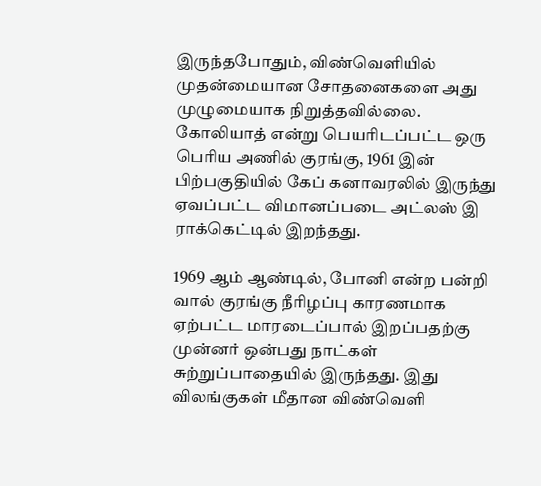இருந்தபோதும், விண்வெளியில் முதன்மையான சோதனைகளை அது முழுமையாக நிறுத்தவில்லை. கோலியாத் என்று பெயரிடப்பட்ட ஒரு பெரிய அணில் குரங்கு, 1961 இன் பிற்பகுதியில் கேப் கனாவரலில் இருந்து ஏவப்பட்ட விமானப்படை அட்லஸ் இ ராக்கெட்டில் இறந்தது.

1969 ஆம் ஆண்டில், போனி என்ற பன்றி வால் குரங்கு நீரிழப்பு காரணமாக ஏற்பட்ட மாரடைப்பால் இறப்பதற்கு முன்னர் ஒன்பது நாட்கள் சுற்றுப்பாதையில் இருந்தது. இது விலங்குகள் மீதான விண்வெளி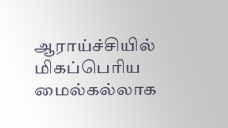ஆராய்ச்சியில் மிகப்பெரிய மைல்கல்லாக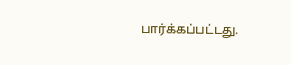பார்க்கப்பட்டது.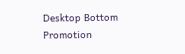Desktop Bottom Promotion